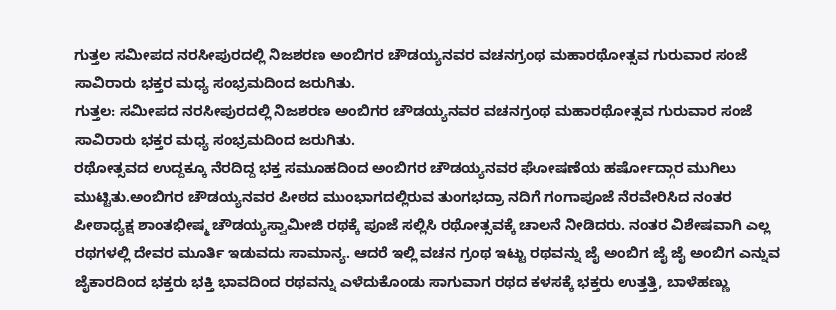ಗುತ್ತಲ ಸಮೀಪದ ನರಸೀಪುರದಲ್ಲಿ ನಿಜಶರಣ ಅಂಬಿಗರ ಚೌಡಯ್ಯನವರ ವಚನಗ್ರಂಥ ಮಹಾರಥೋತ್ಸವ ಗುರುವಾರ ಸಂಜೆ ಸಾವಿರಾರು ಭಕ್ತರ ಮಧ್ಯ ಸಂಭ್ರಮದಿಂದ ಜರುಗಿತು.
ಗುತ್ತಲ: ಸಮೀಪದ ನರಸೀಪುರದಲ್ಲಿ ನಿಜಶರಣ ಅಂಬಿಗರ ಚೌಡಯ್ಯನವರ ವಚನಗ್ರಂಥ ಮಹಾರಥೋತ್ಸವ ಗುರುವಾರ ಸಂಜೆ ಸಾವಿರಾರು ಭಕ್ತರ ಮಧ್ಯ ಸಂಭ್ರಮದಿಂದ ಜರುಗಿತು.
ರಥೋತ್ಸವದ ಉದ್ದಕ್ಕೂ ನೆರದಿದ್ದ ಭಕ್ತ ಸಮೂಹದಿಂದ ಅಂಬಿಗರ ಚೌಡಯ್ಯನವರ ಘೋಷಣೆಯ ಹರ್ಷೋದ್ಗಾರ ಮುಗಿಲು ಮುಟ್ಟಿತು.ಅಂಬಿಗರ ಚೌಡಯ್ಯನವರ ಪೀಠದ ಮುಂಭಾಗದಲ್ಲಿರುವ ತುಂಗಭದ್ರಾ ನದಿಗೆ ಗಂಗಾಪೂಜೆ ನೆರವೇರಿಸಿದ ನಂತರ ಪೀಠಾಧ್ಯಕ್ಷ ಶಾಂತಭೀಷ್ಮ ಚೌಡಯ್ಯಸ್ವಾಮೀಜಿ ರಥಕ್ಕೆ ಪೂಜೆ ಸಲ್ಲಿಸಿ ರಥೋತ್ಸವಕ್ಕೆ ಚಾಲನೆ ನೀಡಿದರು. ನಂತರ ವಿಶೇಷವಾಗಿ ಎಲ್ಲ ರಥಗಳಲ್ಲಿ ದೇವರ ಮೂರ್ತಿ ಇಡುವದು ಸಾಮಾನ್ಯ. ಆದರೆ ಇಲ್ಲಿ ವಚನ ಗ್ರಂಥ ಇಟ್ಟು ರಥವನ್ನು ಜೈ ಅಂಬಿಗ ಜೈ ಜೈ ಅಂಬಿಗ ಎನ್ನುವ ಜೈಕಾರದಿಂದ ಭಕ್ತರು ಭಕ್ತಿ ಭಾವದಿಂದ ರಥವನ್ನು ಎಳೆದುಕೊಂಡು ಸಾಗುವಾಗ ರಥದ ಕಳಸಕ್ಕೆ ಭಕ್ತರು ಉತ್ತತ್ತಿ, ಬಾಳೆಹಣ್ಣು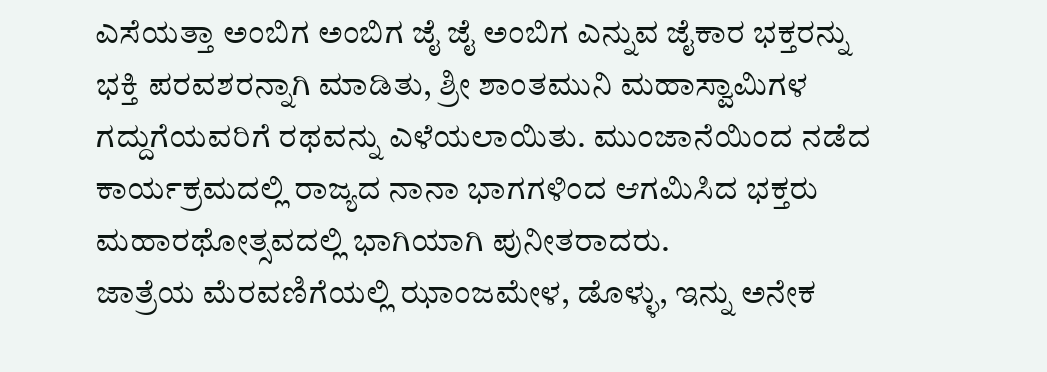ಎಸೆಯತ್ತಾ ಅಂಬಿಗ ಅಂಬಿಗ ಜೈ ಜೈ ಅಂಬಿಗ ಎನ್ನುವ ಜೈಕಾರ ಭಕ್ತರನ್ನು ಭಕ್ತಿ ಪರವಶರನ್ನಾಗಿ ಮಾಡಿತು, ಶ್ರೀ ಶಾಂತಮುನಿ ಮಹಾಸ್ವಾಮಿಗಳ ಗದ್ದುಗೆಯವರಿಗೆ ರಥವನ್ನು ಎಳೆಯಲಾಯಿತು. ಮುಂಜಾನೆಯಿಂದ ನಡೆದ ಕಾರ್ಯಕ್ರಮದಲ್ಲಿ ರಾಜ್ಯದ ನಾನಾ ಭಾಗಗಳಿಂದ ಆಗಮಿಸಿದ ಭಕ್ತರು ಮಹಾರಥೋತ್ಸವದಲ್ಲಿ ಭಾಗಿಯಾಗಿ ಪುನೀತರಾದರು.
ಜಾತ್ರೆಯ ಮೆರವಣಿಗೆಯಲ್ಲಿ ಝಾಂಜಮೇಳ, ಡೊಳ್ಳು, ಇನ್ನು ಅನೇಕ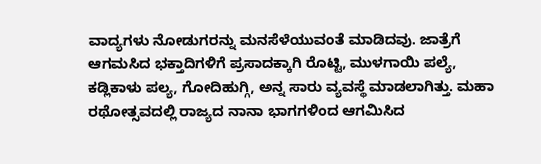ವಾದ್ಯಗಳು ನೋಡುಗರನ್ನು ಮನಸೆಳೆಯುವಂತೆ ಮಾಡಿದವು. ಜಾತ್ರೆಗೆ ಆಗಮಸಿದ ಭಕ್ತಾದಿಗಳಿಗೆ ಪ್ರಸಾದಕ್ಕಾಗಿ ರೊಟ್ಟಿ, ಮುಳಗಾಯಿ ಪಲ್ಯೆ, ಕಡ್ಲಿಕಾಳು ಪಲ್ಯ, ಗೋದಿಹುಗ್ಗಿ, ಅನ್ನ ಸಾರು ವ್ಯವಸ್ಥೆ ಮಾಡಲಾಗಿತ್ತು. ಮಹಾ ರಥೋತ್ಸವದಲ್ಲಿ ರಾಜ್ಯದ ನಾನಾ ಭಾಗಗಳಿಂದ ಆಗಮಿಸಿದ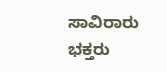ಸಾವಿರಾರು ಭಕ್ತರು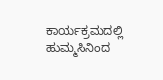ಕಾರ್ಯಕ್ರಮದಲ್ಲಿ ಹುಮ್ಮಸಿನಿಂದ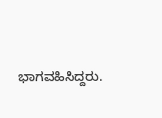ಭಾಗವಹಿಸಿದ್ದರು.